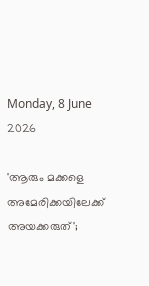Monday, 8 June 2026

'ആരും മക്കളെ അമേരിക്കയിലേക്ക് അയക്കരുത്';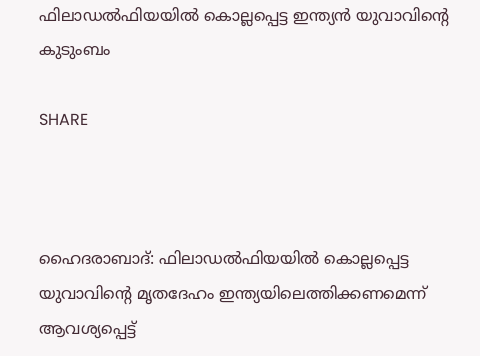ഫിലാഡല്‍ഫിയയില്‍ കൊല്ലപ്പെട്ട ഇന്ത്യന്‍ യുവാവിന്റെ കുടുംബം

SHARE



ഹൈദരാബാദ്: ഫിലാഡല്‍ഫിയയില്‍ കൊല്ലപ്പെട്ട യുവാവിന്റെ മൃതദേഹം ഇന്ത്യയിലെത്തിക്കണമെന്ന് ആവശ്യപ്പെട്ട്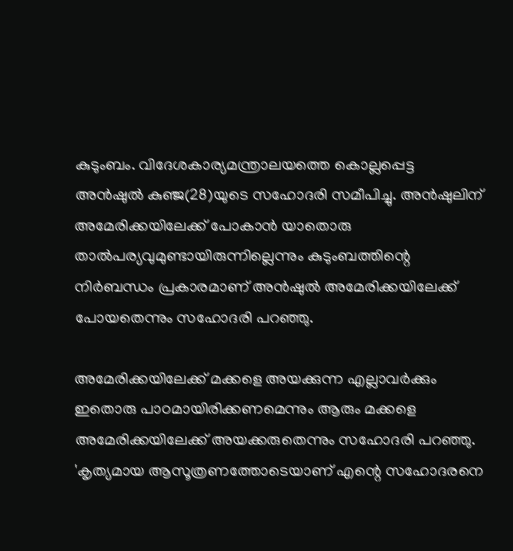കുടുംബം. വിദേശകാര്യമന്ത്രാലയത്തെ കൊല്ലപ്പെട്ട അന്‍ഷുല്‍ കുഞ്ജ(28)യുടെ സഹോദരി സമീപിച്ചു. അന്‍ഷുലിന് അമേരിക്കയിലേക്ക് പോകാന്‍ യാതൊരു താല്‍പര്യവുമുണ്ടായിരുന്നില്ലെന്നും കുടുംബത്തിന്റെ നിര്‍ബന്ധം പ്രകാരമാണ് അന്‍ഷുല്‍ അമേരിക്കയിലേക്ക് പോയതെന്നും സഹോദരി പറഞ്ഞു.

അമേരിക്കയിലേക്ക് മക്കളെ അയക്കുന്ന എല്ലാവര്‍ക്കും ഇതൊരു പാഠമായിരിക്കണമെന്നും ആരും മക്കളെ അമേരിക്കയിലേക്ക് അയക്കരുതെന്നും സഹോദരി പറഞ്ഞു. 'കൃത്യമായ ആസൂത്രണത്തോടെയാണ് എന്റെ സഹോദരനെ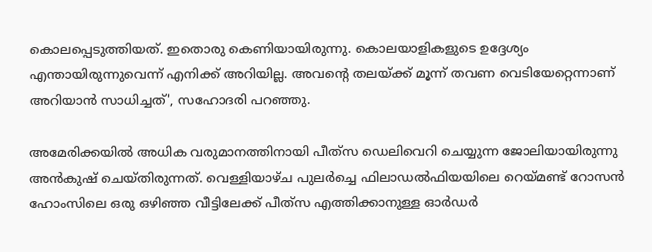കൊലപ്പെടുത്തിയത്. ഇതൊരു കെണിയായിരുന്നു. കൊലയാളികളുടെ ഉദ്ദേശ്യം എന്തായിരുന്നുവെന്ന് എനിക്ക് അറിയില്ല. അവന്റെ തലയ്ക്ക് മൂന്ന് തവണ വെടിയേറ്റെന്നാണ് അറിയാന്‍ സാധിച്ചത്', സഹോദരി പറഞ്ഞു.

അമേരിക്കയില്‍ അധിക വരുമാനത്തിനായി പീത്‌സ ഡെലിവെറി ചെയ്യുന്ന ജോലിയായിരുന്നു അന്‍കുഷ് ചെയ്തിരുന്നത്. വെള്ളിയാഴ്ച പുലര്‍ച്ചെ ഫിലാഡല്‍ഫിയയിലെ റെയ്മണ്ട് റോസന്‍ ഹോംസിലെ ഒരു ഒഴിഞ്ഞ വീട്ടിലേക്ക് പീത്‌സ എത്തിക്കാനുള്ള ഓര്‍ഡര്‍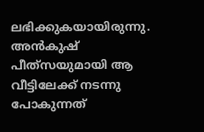ലഭിക്കുകയായിരുന്നു. അന്‍കുഷ് പീത്‌സയുമായി ആ വീട്ടിലേക്ക് നടന്നു പോകുന്നത്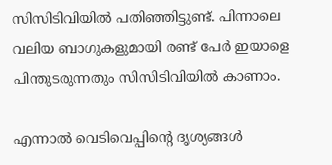സിസിടിവിയില്‍ പതിഞ്ഞിട്ടുണ്ട്. പിന്നാലെ വലിയ ബാഗുകളുമായി രണ്ട് പേര്‍ ഇയാളെ പിന്തുടരുന്നതും സിസിടിവിയില്‍ കാണാം.

എന്നാല്‍ വെടിവെപ്പിന്റെ ദൃശ്യങ്ങള്‍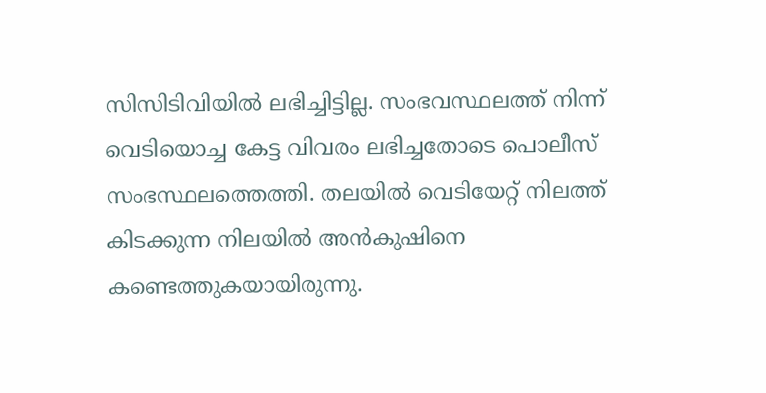സിസിടിവിയില്‍ ലഭിച്ചിട്ടില്ല. സംഭവസ്ഥലത്ത് നിന്ന് വെടിയൊച്ച കേട്ട വിവരം ലഭിച്ചതോടെ പൊലീസ് സംഭസ്ഥലത്തെത്തി. തലയില്‍ വെടിയേറ്റ് നിലത്ത് കിടക്കുന്ന നിലയില്‍ അന്‍കുഷിനെ കണ്ടെത്തുകയായിരുന്നു.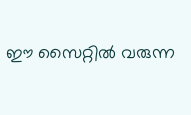ഈ സൈറ്റിൽ വരുന്ന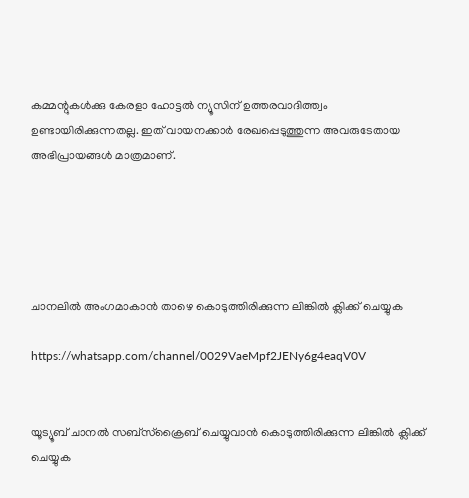കമ്മന്റുകൾക്കു കേരളാ ഹോട്ടൽ ന്യൂസിന് ഉത്തരവാദിത്ത്വം ഉണ്ടായിരിക്കുന്നതല്ല. ഇത് വായനക്കാർ രേഖപ്പെടുത്തുന്ന അവരുടേതായ അഭിപ്രായങ്ങൾ മാത്രമാണ്.





ചാനലിൽ അംഗമാകാൻ താഴെ കൊടുത്തിരിക്കുന്ന ലിങ്കിൽ ക്ലിക്ക് ചെയ്യുക

https://whatsapp.com/channel/0029VaeMpf2JENy6g4eaqV0V


യൂട്യൂബ് ചാനൽ സബ്സ്ക്രൈബ് ചെയ്യുവാൻ കൊടുത്തിരിക്കുന്ന ലിങ്കിൽ ക്ലിക്ക് ചെയ്യുക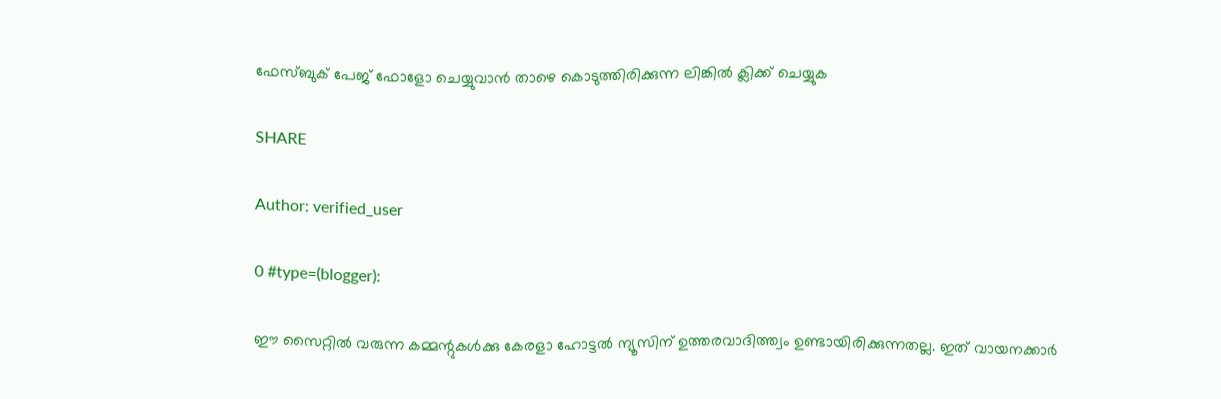ഫേസ്ബുക് പേജ് ഫോളോ ചെയ്യുവാൻ താഴെ കൊടുത്തിരിക്കുന്ന ലിങ്കിൽ ക്ലിക്ക് ചെയ്യുക

SHARE

Author: verified_user

0 #type=(blogger):

ഈ സൈറ്റിൽ വരുന്ന കമ്മന്റുകൾക്കു കേരളാ ഹോട്ടൽ ന്യൂസിന് ഉത്തരവാദിത്ത്വം ഉണ്ടായിരിക്കുന്നതല്ല. ഇത് വായനക്കാർ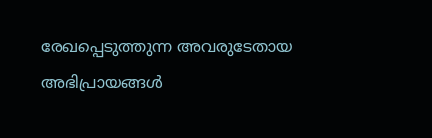രേഖപ്പെടുത്തുന്ന അവരുടേതായ അഭിപ്രായങ്ങൾ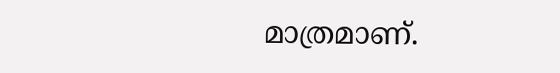മാത്രമാണ്.